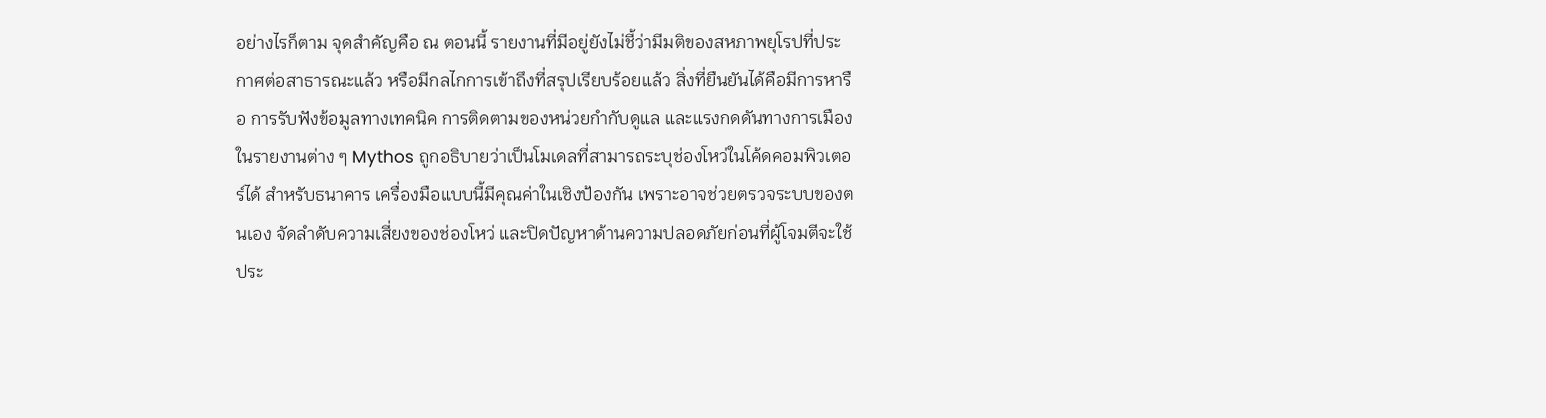อย่างไรก็ตาม จุดสำคัญคือ ณ ตอนนี้ รายงานที่มีอยู่ยังไม่ชี้ว่ามีมติของสหภาพยุโรปที่ประกาศต่อสาธารณะแล้ว หรือมีกลไกการเข้าถึงที่สรุปเรียบร้อยแล้ว สิ่งที่ยืนยันได้คือมีการหารือ การรับฟังข้อมูลทางเทคนิค การติดตามของหน่วยกำกับดูแล และแรงกดดันทางการเมือง
ในรายงานต่าง ๆ Mythos ถูกอธิบายว่าเป็นโมเดลที่สามารถระบุช่องโหว่ในโค้ดคอมพิวเตอร์ได้ สำหรับธนาคาร เครื่องมือแบบนี้มีคุณค่าในเชิงป้องกัน เพราะอาจช่วยตรวจระบบของตนเอง จัดลำดับความเสี่ยงของช่องโหว่ และปิดปัญหาด้านความปลอดภัยก่อนที่ผู้โจมตีจะใช้ประ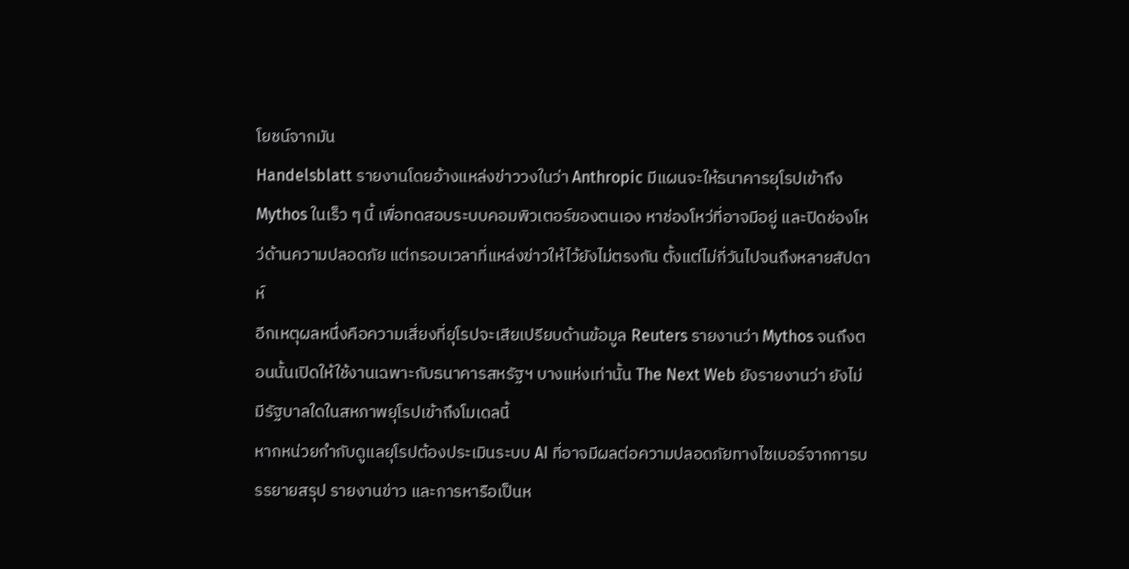โยชน์จากมัน
Handelsblatt รายงานโดยอ้างแหล่งข่าววงในว่า Anthropic มีแผนจะให้ธนาคารยุโรปเข้าถึง Mythos ในเร็ว ๆ นี้ เพื่อทดสอบระบบคอมพิวเตอร์ของตนเอง หาช่องโหว่ที่อาจมีอยู่ และปิดช่องโหว่ด้านความปลอดภัย แต่กรอบเวลาที่แหล่งข่าวให้ไว้ยังไม่ตรงกัน ตั้งแต่ไม่กี่วันไปจนถึงหลายสัปดาห์
อีกเหตุผลหนึ่งคือความเสี่ยงที่ยุโรปจะเสียเปรียบด้านข้อมูล Reuters รายงานว่า Mythos จนถึงตอนนั้นเปิดให้ใช้งานเฉพาะกับธนาคารสหรัฐฯ บางแห่งเท่านั้น The Next Web ยังรายงานว่า ยังไม่มีรัฐบาลใดในสหภาพยุโรปเข้าถึงโมเดลนี้
หากหน่วยกำกับดูแลยุโรปต้องประเมินระบบ AI ที่อาจมีผลต่อความปลอดภัยทางไซเบอร์จากการบรรยายสรุป รายงานข่าว และการหารือเป็นห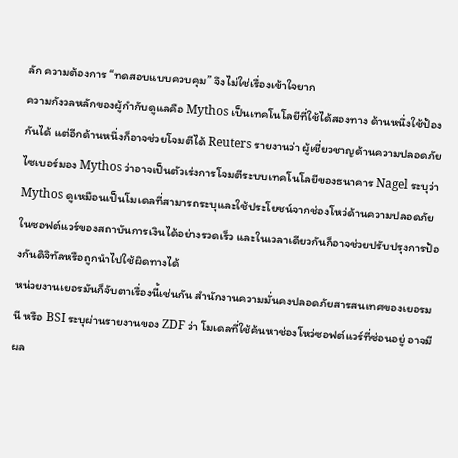ลัก ความต้องการ “ทดสอบแบบควบคุม” จึงไม่ใช่เรื่องเข้าใจยาก
ความกังวลหลักของผู้กำกับดูแลคือ Mythos เป็นเทคโนโลยีที่ใช้ได้สองทาง ด้านหนึ่งใช้ป้องกันได้ แต่อีกด้านหนึ่งก็อาจช่วยโจมตีได้ Reuters รายงานว่า ผู้เชี่ยวชาญด้านความปลอดภัยไซเบอร์มอง Mythos ว่าอาจเป็นตัวเร่งการโจมตีระบบเทคโนโลยีของธนาคาร Nagel ระบุว่า Mythos ดูเหมือนเป็นโมเดลที่สามารถระบุและใช้ประโยชน์จากช่องโหว่ด้านความปลอดภัยในซอฟต์แวร์ของสถาบันการเงินได้อย่างรวดเร็ว และในเวลาเดียวกันก็อาจช่วยปรับปรุงการป้องกันดิจิทัลหรือถูกนำไปใช้ผิดทางได้
หน่วยงานเยอรมันก็จับตาเรื่องนี้เช่นกัน สำนักงานความมั่นคงปลอดภัยสารสนเทศของเยอรมนี หรือ BSI ระบุผ่านรายงานของ ZDF ว่า โมเดลที่ใช้ค้นหาช่องโหว่ซอฟต์แวร์ที่ซ่อนอยู่ อาจมีผล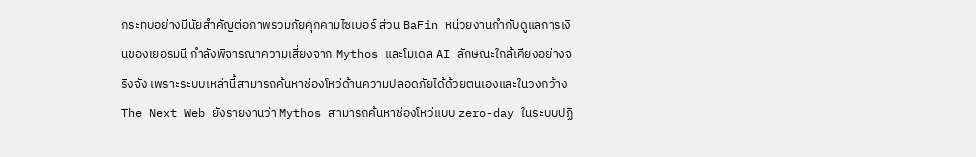กระทบอย่างมีนัยสำคัญต่อภาพรวมภัยคุกคามไซเบอร์ ส่วน BaFin หน่วยงานกำกับดูแลการเงินของเยอรมนี กำลังพิจารณาความเสี่ยงจาก Mythos และโมเดล AI ลักษณะใกล้เคียงอย่างจริงจัง เพราะระบบเหล่านี้สามารถค้นหาช่องโหว่ด้านความปลอดภัยได้ด้วยตนเองและในวงกว้าง
The Next Web ยังรายงานว่า Mythos สามารถค้นหาช่องโหว่แบบ zero-day ในระบบปฏิ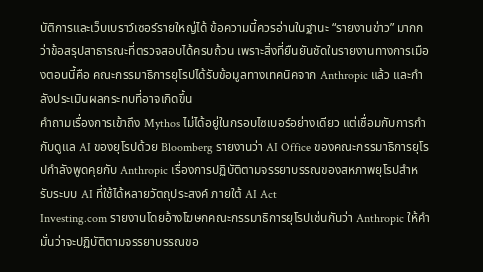บัติการและเว็บเบราว์เซอร์รายใหญ่ได้ ข้อความนี้ควรอ่านในฐานะ “รายงานข่าว” มากกว่าข้อสรุปสาธารณะที่ตรวจสอบได้ครบถ้วน เพราะสิ่งที่ยืนยันชัดในรายงานทางการเมืองตอนนี้คือ คณะกรรมาธิการยุโรปได้รับข้อมูลทางเทคนิคจาก Anthropic แล้ว และกำลังประเมินผลกระทบที่อาจเกิดขึ้น
คำถามเรื่องการเข้าถึง Mythos ไม่ได้อยู่ในกรอบไซเบอร์อย่างเดียว แต่เชื่อมกับการกำกับดูแล AI ของยุโรปด้วย Bloomberg รายงานว่า AI Office ของคณะกรรมาธิการยุโรปกำลังพูดคุยกับ Anthropic เรื่องการปฏิบัติตามจรรยาบรรณของสหภาพยุโรปสำหรับระบบ AI ที่ใช้ได้หลายวัตถุประสงค์ ภายใต้ AI Act
Investing.com รายงานโดยอ้างโฆษกคณะกรรมาธิการยุโรปเช่นกันว่า Anthropic ให้คำมั่นว่าจะปฏิบัติตามจรรยาบรรณขอ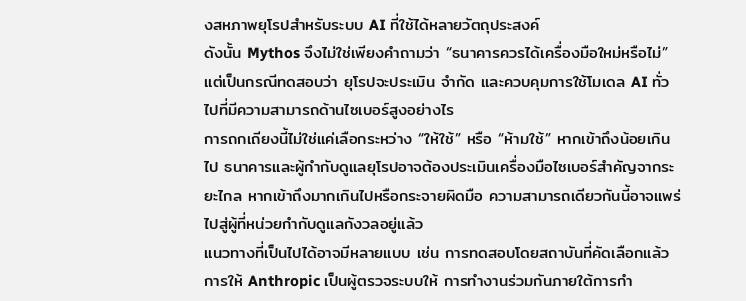งสหภาพยุโรปสำหรับระบบ AI ที่ใช้ได้หลายวัตถุประสงค์
ดังนั้น Mythos จึงไม่ใช่เพียงคำถามว่า “ธนาคารควรได้เครื่องมือใหม่หรือไม่” แต่เป็นกรณีทดสอบว่า ยุโรปจะประเมิน จำกัด และควบคุมการใช้โมเดล AI ทั่วไปที่มีความสามารถด้านไซเบอร์สูงอย่างไร
การถกเถียงนี้ไม่ใช่แค่เลือกระหว่าง “ให้ใช้” หรือ “ห้ามใช้” หากเข้าถึงน้อยเกินไป ธนาคารและผู้กำกับดูแลยุโรปอาจต้องประเมินเครื่องมือไซเบอร์สำคัญจากระยะไกล หากเข้าถึงมากเกินไปหรือกระจายผิดมือ ความสามารถเดียวกันนี้อาจแพร่ไปสู่ผู้ที่หน่วยกำกับดูแลกังวลอยู่แล้ว
แนวทางที่เป็นไปได้อาจมีหลายแบบ เช่น การทดสอบโดยสถาบันที่คัดเลือกแล้ว การให้ Anthropic เป็นผู้ตรวจระบบให้ การทำงานร่วมกันภายใต้การกำ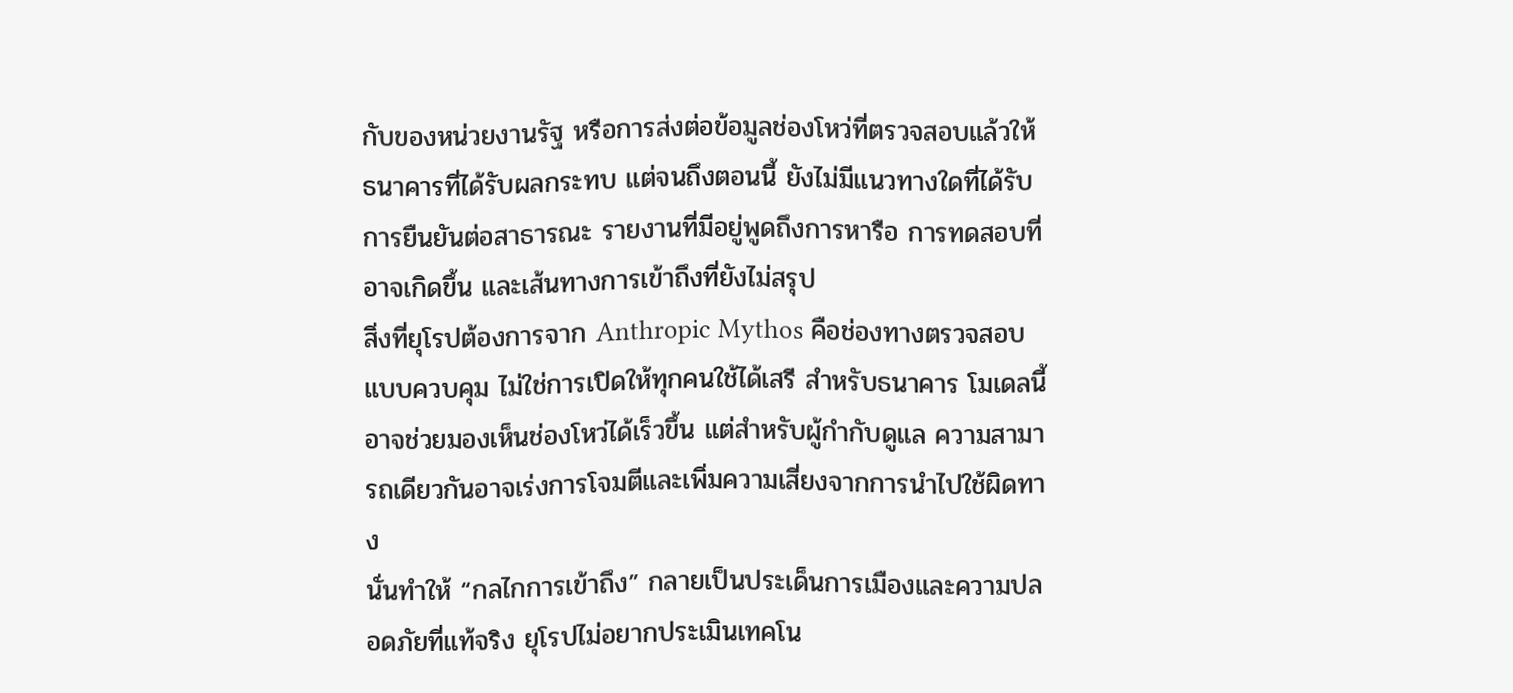กับของหน่วยงานรัฐ หรือการส่งต่อข้อมูลช่องโหว่ที่ตรวจสอบแล้วให้ธนาคารที่ได้รับผลกระทบ แต่จนถึงตอนนี้ ยังไม่มีแนวทางใดที่ได้รับการยืนยันต่อสาธารณะ รายงานที่มีอยู่พูดถึงการหารือ การทดสอบที่อาจเกิดขึ้น และเส้นทางการเข้าถึงที่ยังไม่สรุป
สิ่งที่ยุโรปต้องการจาก Anthropic Mythos คือช่องทางตรวจสอบแบบควบคุม ไม่ใช่การเปิดให้ทุกคนใช้ได้เสรี สำหรับธนาคาร โมเดลนี้อาจช่วยมองเห็นช่องโหว่ได้เร็วขึ้น แต่สำหรับผู้กำกับดูแล ความสามารถเดียวกันอาจเร่งการโจมตีและเพิ่มความเสี่ยงจากการนำไปใช้ผิดทาง
นั่นทำให้ “กลไกการเข้าถึง” กลายเป็นประเด็นการเมืองและความปลอดภัยที่แท้จริง ยุโรปไม่อยากประเมินเทคโน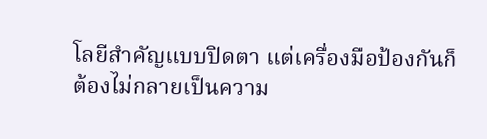โลยีสำคัญแบบปิดตา แต่เครื่องมือป้องกันก็ต้องไม่กลายเป็นความ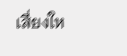เสี่ยงให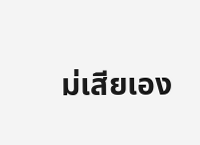ม่เสียเอง